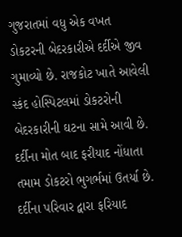ગુજરાતમાં વધુ એક વખત ડોકટરની બેદરકારીએ દર્દીએ જીવ ગુમાવ્યો છે. રાજકોટ ખાતે આવેલી સ્કંદ હોસ્પિટલમાં ડોકટરોની બેદરકારીની ઘટના સામે આવી છે. દર્દીના મોત બાદ ફરીયાદ નોંધાતા તમામ ડોકટરો ભુગર્ભમાં ઉતર્યા છે. દર્દીના પરિવાર દ્વારા ફરિયાદ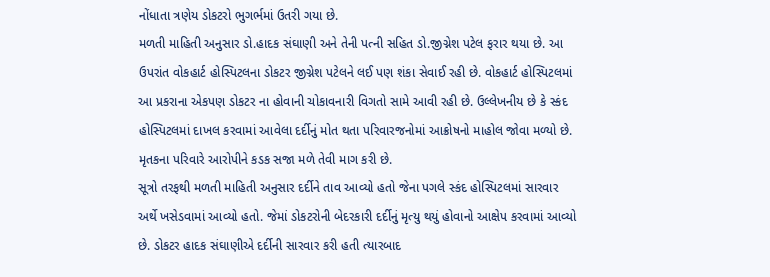નોંધાતા ત્રણેય ડોકટરો ભુગર્ભમાં ઉતરી ગયા છે.
મળતી માહિતી અનુસાર ડો.હાદક સંઘાણી અને તેની પત્ની સહિત ડો.જીગ્નેશ પટેલ ફરાર થયા છે. આ ઉપરાંત વોકહાર્ટ હોસ્પિટલના ડોકટર જીગ્નેશ પટેલને લઈ પણ શંકા સેવાઈ રહી છે. વોકહાર્ટ હોસ્પિટલમાં આ પ્રકરાના એકપણ ડોકટર ના હોવાની ચોકાવનારી વિગતો સામે આવી રહી છે. ઉલ્લેખનીય છે કે સ્કંદ હોસ્પિટલમાં દાખલ કરવામાં આવેલા દર્દીનું મોત થતા પરિવારજનોમાં આક્રોષનો માહોલ જોવા મળ્યો છે. મૃતકના પરિવારે આરોપીને કડક સજા મળે તેવી માગ કરી છે.
સૂત્રો તરફથી મળતી માહિતી અનુસાર દર્દીને તાવ આવ્યો હતો જેના પગલે સ્કંદ હોસ્પિટલમાં સારવાર અર્થે ખસેડવામાં આવ્યો હતો. જેમાં ડોકટરોની બેદરકારી દર્દીનું મૃત્યુ થયું હોવાનો આક્ષેપ કરવામાં આવ્યો છે. ડોકટર હાદક સંઘાણીએ દર્દીની સારવાર કરી હતી ત્યારબાદ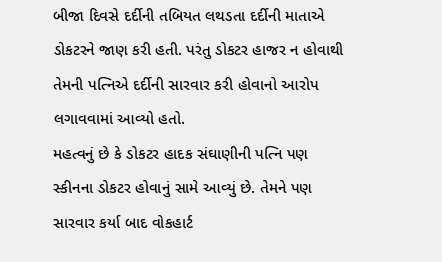બીજા દિવસે દર્દીની તબિયત લથડતા દર્દીની માતાએ ડોકટરને જાણ કરી હતી. પરંતુ ડોકટર હાજર ન હોવાથી તેમની પત્નિએ દર્દીની સારવાર કરી હોવાનો આરોપ લગાવવામાં આવ્યો હતો.
મહત્વનું છે કે ડોકટર હાદક સંઘાણીની પત્નિ પણ સ્કીનના ડોકટર હોવાનું સામે આવ્યું છે. તેમને પણ સારવાર કર્યા બાદ વોકહાર્ટ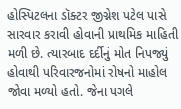હોસ્પિટલના ડૉક્ટર જીગ્નેશ પટેલ પાસે સારવાર કરાવી હોવાની પ્રાથમિક માહિતી મળી છે. ત્યારબાદ દર્દીનું મોત નિપજ્યું હોવાથી પરિવારજનોમાં રોષનો માહોલ જોવા મળ્યો હતો. જેના પગલે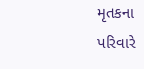મૃતકના પરિવારે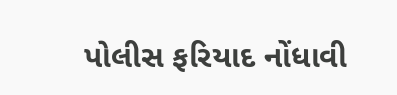પોલીસ ફરિયાદ નોંધાવી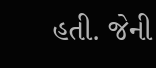હતી. જેની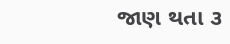જાણ થતા ૩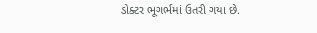ડોક્ટર ભૂગર્ભમાં ઉતરી ગયા છે.